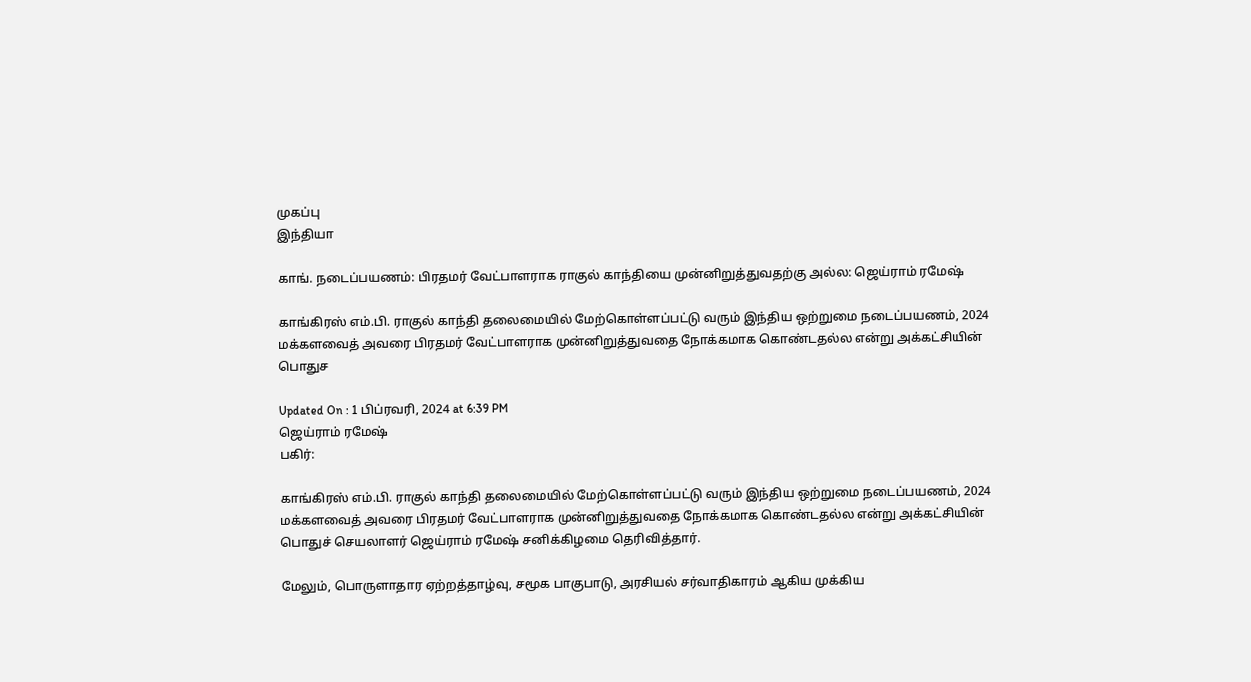முகப்பு
இந்தியா

காங். நடைப்பயணம்: பிரதமர் வேட்பாளராக ராகுல் காந்தியை முன்னிறுத்துவதற்கு அல்ல: ஜெய்ராம் ரமேஷ்

காங்கிரஸ் எம்.பி. ராகுல் காந்தி தலைமையில் மேற்கொள்ளப்பட்டு வரும் இந்திய ஒற்றுமை நடைப்பயணம், 2024 மக்களவைத் அவரை பிரதமர் வேட்பாளராக முன்னிறுத்துவதை நோக்கமாக கொண்டதல்ல என்று அக்கட்சியின் பொதுச

Updated On : 1 பிப்ரவரி, 2024 at 6:39 PM
ஜெய்ராம் ரமேஷ்
பகிர்:

காங்கிரஸ் எம்.பி. ராகுல் காந்தி தலைமையில் மேற்கொள்ளப்பட்டு வரும் இந்திய ஒற்றுமை நடைப்பயணம், 2024 மக்களவைத் அவரை பிரதமர் வேட்பாளராக முன்னிறுத்துவதை நோக்கமாக கொண்டதல்ல என்று அக்கட்சியின் பொதுச் செயலாளர் ஜெய்ராம் ரமேஷ் சனிக்கிழமை தெரிவித்தார்.

மேலும், பொருளாதார ஏற்றத்தாழ்வு, சமூக பாகுபாடு, அரசியல் சர்வாதிகாரம் ஆகிய முக்கிய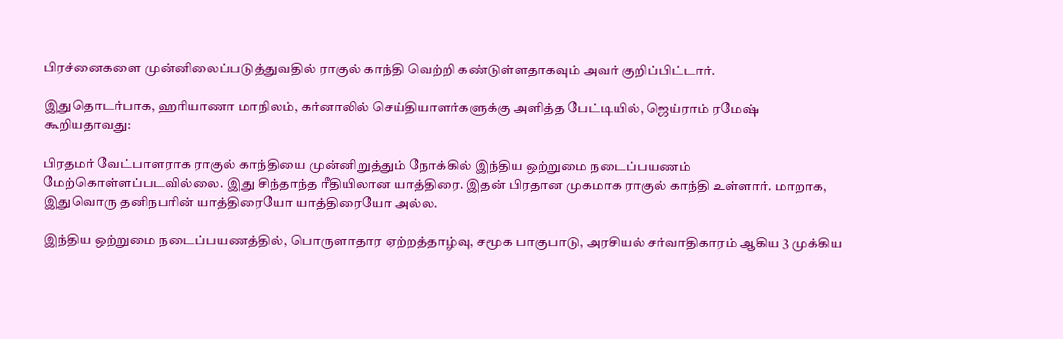பிரச்னைகளை முன்னிலைப்படுத்துவதில் ராகுல் காந்தி வெற்றி கண்டுள்ளதாகவும் அவர் குறிப்பிட்டார்.

இதுதொடர்பாக, ஹரியாணா மாநிலம், கர்னாலில் செய்தியாளர்களுக்கு அளித்த பேட்டியில், ஜெய்ராம் ரமேஷ் கூறியதாவது:

பிரதமர் வேட்பாளராக ராகுல் காந்தியை முன்னிறுத்தும் நோக்கில் இந்திய ஒற்றுமை நடைப்பயணம் மேற்கொள்ளப்படவில்லை. இது சிந்தாந்த ரீதியிலான யாத்திரை. இதன் பிரதான முகமாக ராகுல் காந்தி உள்ளார். மாறாக, இதுவொரு தனிநபரின் யாத்திரையோ யாத்திரையோ அல்ல.

இந்திய ஒற்றுமை நடைப்பயணத்தில், பொருளாதார ஏற்றத்தாழ்வு, சமூக பாகுபாடு, அரசியல் சர்வாதிகாரம் ஆகிய 3 முக்கிய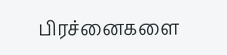பிரச்னைகளை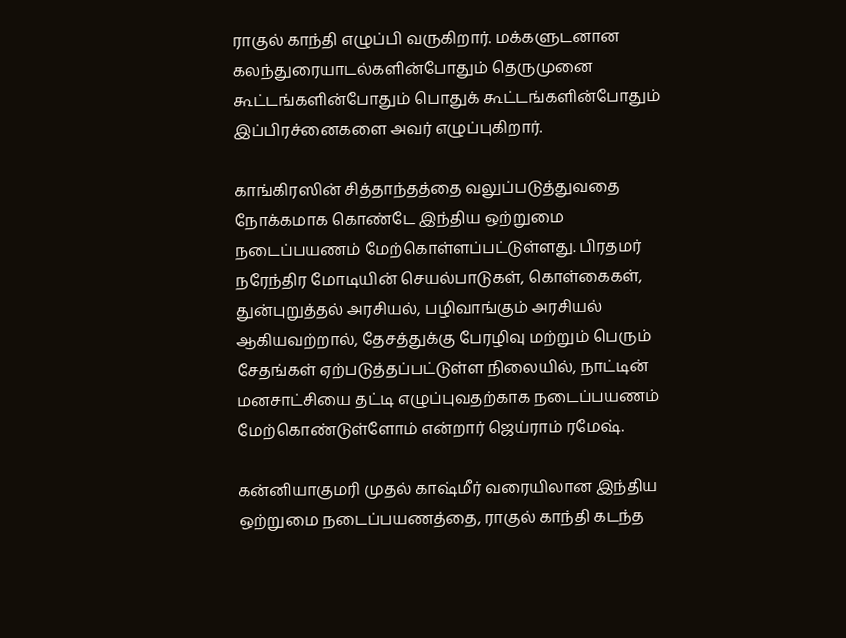ராகுல் காந்தி எழுப்பி வருகிறார். மக்களுடனான கலந்துரையாடல்களின்போதும் தெருமுனை கூட்டங்களின்போதும் பொதுக் கூட்டங்களின்போதும் இப்பிரச்னைகளை அவர் எழுப்புகிறார்.

காங்கிரஸின் சித்தாந்தத்தை வலுப்படுத்துவதை நோக்கமாக கொண்டே இந்திய ஒற்றுமை நடைப்பயணம் மேற்கொள்ளப்பட்டுள்ளது. பிரதமர் நரேந்திர மோடியின் செயல்பாடுகள், கொள்கைகள், துன்புறுத்தல் அரசியல், பழிவாங்கும் அரசியல் ஆகியவற்றால், தேசத்துக்கு பேரழிவு மற்றும் பெரும் சேதங்கள் ஏற்படுத்தப்பட்டுள்ள நிலையில், நாட்டின் மனசாட்சியை தட்டி எழுப்புவதற்காக நடைப்பயணம் மேற்கொண்டுள்ளோம் என்றார் ஜெய்ராம் ரமேஷ்.

கன்னியாகுமரி முதல் காஷ்மீர் வரையிலான இந்திய ஒற்றுமை நடைப்பயணத்தை, ராகுல் காந்தி கடந்த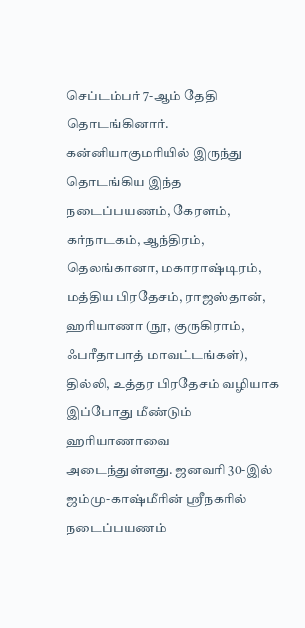செப்டம்பர் 7-ஆம் தேதி தொடங்கினார். கன்னியாகுமரியில் இருந்து தொடங்கிய இந்த நடைப்பயணம், கேரளம், கர்நாடகம், ஆந்திரம், தெலங்கானா, மகாராஷ்டிரம், மத்திய பிரதேசம், ராஜஸ்தான், ஹரியாணா (நூ, குருகிராம், ஃபரீதாபாத் மாவட்டங்கள்), தில்லி, உத்தர பிரதேசம் வழியாக இப்போது மீண்டும் ஹரியாணாவை அடைந்துள்ளது. ஜனவரி 30-இல் ஜம்மு-காஷ்மீரின் ஸ்ரீநகரில் நடைப்பயணம்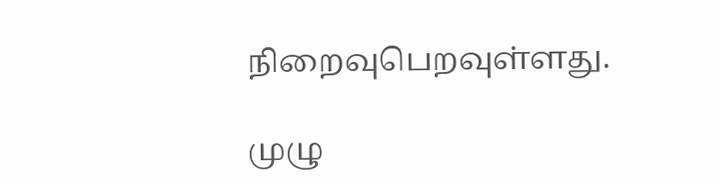நிறைவுபெறவுள்ளது.

முழு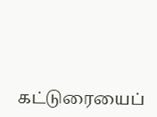கட்டுரையைப்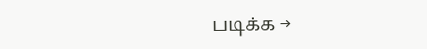படிக்க →